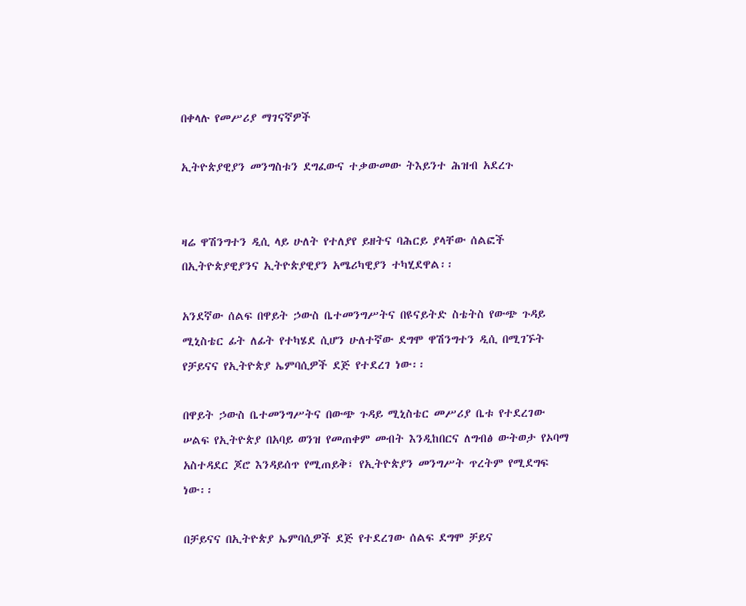በቀላሉ የመሥሪያ ማገናኛዎች

ኢትዮጵያዊያን መንግስቱን ደግፈውና ተቃውመው ትእይንተ ሕዝብ አደረጉ


ዛሬ ዋሽንግተን ዲሲ ላይ ሁለት የተለያየ ይዘትና ባሕርይ ያላቸው ሰልፎች በኢትዮጵያዊያንና ኢትዮጵያዊያን አሜሪካዊያን ተካሂደዋል፡፡

አንደኛው ሰልፍ በዋይት ኃውስ ቤተመንግሥትና በዩናይትድ ስቴትስ የውጭ ጉዳይ ሚኒስቴር ፊት ለፊት የተካሄደ ሲሆን ሁለተኛው ደግሞ ዋሽንግተን ዲሲ በሚገኙት የቻይናና የኢትዮጵያ ኤምባሲዎች ደጅ የተደረገ ነው፡፡

በዋይት ኃውስ ቤተመንግሥትና በውጭ ጉዳይ ሚኒስቴር መሥሪያ ቤቱ የተደረገው ሠልፍ የኢትዮጵያ በአባይ ወንዝ የመጠቀም መብት እንዲከበርና ለግብፅ ውትወታ የኦባማ አስተዳደር ጆሮ እንዳይሰጥ የሚጠይቅ፣ የኢትዮጵያን መንግሥት ጥረትም የሚደግፍ ነው፡፡

በቻይናና በኢትዮጵያ ኤምባሲዎች ደጅ የተደረገው ሰልፍ ደግሞ ቻይና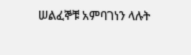ሠልፈኞቹ አምባገነን ላሉት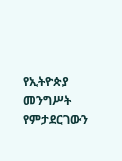የኢትዮጵያ መንግሥት የምታደርገውን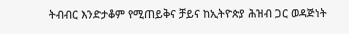ትብብር እንድታቆም የሚጠይቅና ቻይና ከኢትዮጵያ ሕዝብ ጋር ወዳጅነት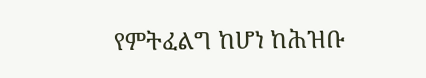የምትፈልግ ከሆነ ከሕዝቡ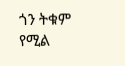ጎን ትቁም የሚል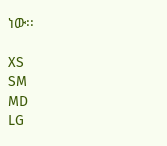ነው፡፡

XS
SM
MD
LG